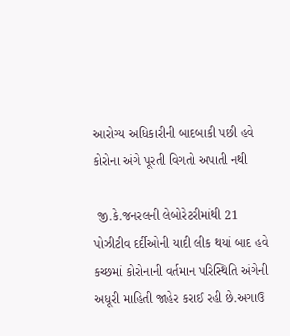આરોગ્ય અધિકારીની બાદબાકી પછી હવે કોરોના અંગે પૂરતી વિગતો અપાતી નથી

 જી.કે.જનરલની લેબોરેટરીમાંથી 21 પોઝીટીવ દર્દીઓની યાદી લીક થયાં બાદ હવે કચ્છમાં કોરોનાની વર્તમાન પરિસ્થિતિ અંગેની અધૂરી માહિતી જાહેર કરાઈ રહી છે.અગાઉ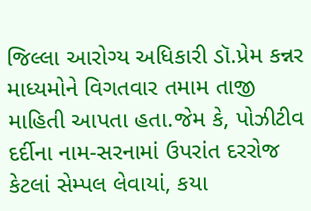જિલ્લા આરોગ્ય અધિકારી ડૉ.પ્રેમ કન્નર માધ્યમોને વિગતવાર તમામ તાજી માહિતી આપતા હતા.જેમ કે, પોઝીટીવ દર્દીના નામ-સરનામાં ઉપરાંત દરરોજ કેટલાં સેમ્પલ લેવાયાં, કયા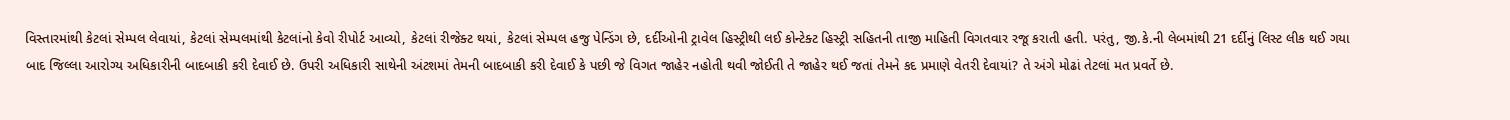વિસ્તારમાંથી કેટલાં સેમ્પલ લેવાયાં, કેટલાં સેમ્પલમાંથી કેટલાંનો કેવો રીપોર્ટ આવ્યો, કેટલાં રીજેક્ટ થયાં, કેટલાં સેમ્પલ હજુ પેન્ડિંગ છે, દર્દીઓની ટ્રાવેલ હિસ્ટ્રીથી લઈ કોન્ટેક્ટ હિસ્ટ્રી સહિતની તાજી માહિતી વિગતવાર રજૂ કરાતી હતી. પરંતુ, જી.કે.ની લેબમાંથી 21 દર્દીનું લિસ્ટ લીક થઈ ગયા બાદ જિલ્લા આરોગ્ય અધિકારીની બાદબાકી કરી દેવાઈ છે. ઉપરી અધિકારી સાથેની અંટશમાં તેમની બાદબાકી કરી દેવાઈ કે પછી જે વિગત જાહેર નહોતી થવી જોઈતી તે જાહેર થઈ જતાં તેમને કદ પ્રમાણે વેતરી દેવાયાં? તે અંગે મોઢાં તેટલાં મત પ્રવર્તે છે.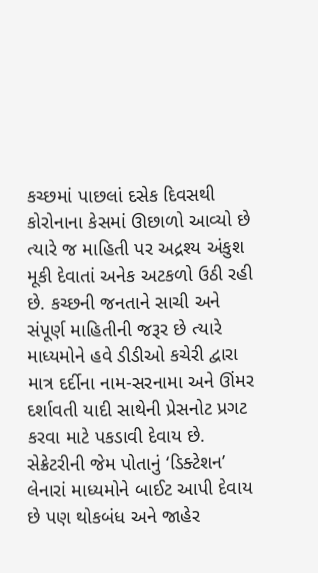કચ્છમાં પાછલાં દસેક દિવસથી કોરોનાના કેસમાં ઊછાળો આવ્યો છે ત્યારે જ માહિતી પર અદ્રશ્ય અંકુશ મૂકી દેવાતાં અનેક અટકળો ઉઠી રહી છે. કચ્છની જનતાને સાચી અને સંપૂર્ણ માહિતીની જરૂર છે ત્યારે માધ્યમોને હવે ડીડીઓ કચેરી દ્વારા માત્ર દર્દીના નામ-સરનામા અને ઊંમર દર્શાવતી યાદી સાથેની પ્રેસનોટ પ્રગટ કરવા માટે પકડાવી દેવાય છે. સેક્રેટરીની જેમ પોતાનું ‘ડિક્ટેશન’ લેનારાં માધ્યમોને બાઈટ આપી દેવાય છે પણ થોકબંધ અને જાહેર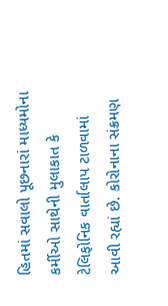હિતમાં સવાલો પૂછનારાં માધ્યમોના કર્મીઓ સાથેની મુલાકાત કે ટેલિફોનિક વાર્તાલાપ ટાળવામાં આવી રહ્યાં છે. કોરોનાના સંક્રમણ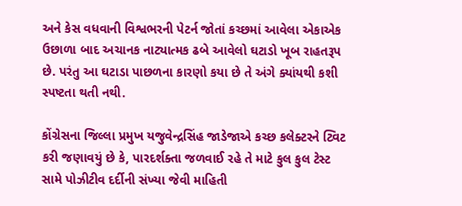અને કેસ વધવાની વિશ્વભરની પેટર્ન જોતાં કચ્છમાં આવેલા એકાએક ઉછાળા બાદ અચાનક નાટ્યાત્મક ઢબે આવેલો ઘટાડો ખૂબ રાહતરૂપ છે. પરંતુ આ ઘટાડા પાછળના કારણો કયા છે તે અંગે ક્યાંયથી કશી સ્પષ્ટતા થતી નથી.

કોંગ્રેસના જિલ્લા પ્રમુખ યજુવેન્દ્રસિંહ જાડેજાએ કચ્છ કલેક્ટરને ટ્વિટ કરી જણાવયું છે કે, પારદર્શક્તા જળવાઈ રહે તે માટે કુલ કુલ ટેસ્ટ સામે પોઝીટીવ દર્દીની સંખ્યા જેવી માહિતી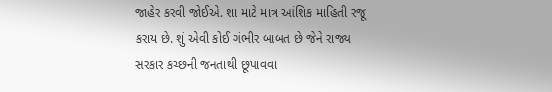જાહેર કરવી જોઈએ. શા માટે માત્ર આંશિક માહિતી રજૂ કરાય છે. શું એવી કોઈ ગંભીર બાબત છે જેને રાજ્ય સરકાર કચ્છની જનતાથી છૂપાવવા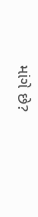માંગે છે?